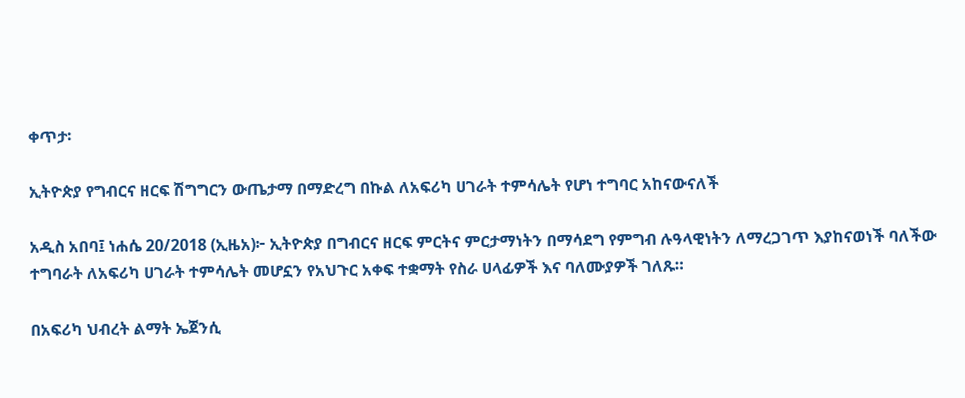ቀጥታ፡

ኢትዮጵያ የግብርና ዘርፍ ሽግግርን ውጤታማ በማድረግ በኩል ለአፍሪካ ሀገራት ተምሳሌት የሆነ ተግባር አከናውናለች

አዲስ አበባ፤ ነሐሴ 20/2018 (ኢዜአ)፦ ኢትዮጵያ በግብርና ዘርፍ ምርትና ምርታማነትን በማሳደግ የምግብ ሉዓላዊነትን ለማረጋገጥ እያከናወነች ባለችው ተግባራት ለአፍሪካ ሀገራት ተምሳሌት መሆኗን የአህጉር አቀፍ ተቋማት የስራ ሀላፊዎች እና ባለሙያዎች ገለጹ።

በአፍሪካ ህብረት ልማት ኤጀንሲ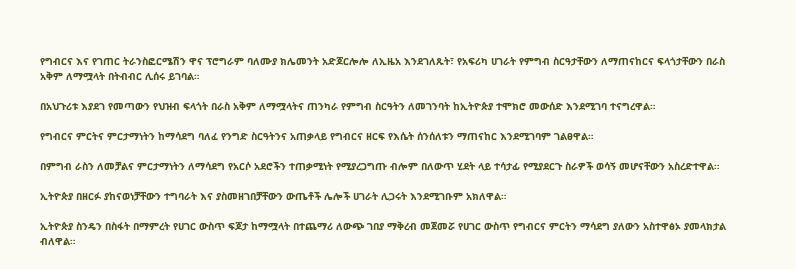የግብርና እና የገጠር ትራንስፎርሜሽን ዋና ፕሮግራም ባለሙያ ክሌመንት አድጆርሎሎ ለኢዜአ እንደገለጹት፣ የአፍሪካ ሀገራት የምግብ ስርዓታቸውን ለማጠናከርና ፍላጎታቸውን በራስ አቅም ለማሟላት በትብብር ሊሰሩ ይገባል።

በአህጉሪቱ እያደገ የመጣውን የህዝብ ፍላጎት በራስ አቅም ለማሟላትና ጠንካራ የምግብ ስርዓትን ለመገንባት ከኢትዮጵያ ተሞክሮ መውሰድ እንደሚገባ ተናግረዋል።

የግብርና ምርትና ምርታማነትን ከማሳደግ ባለፈ የንግድ ስርዓትንና አጠቃላይ የግብርና ዘርፍ የእሴት ሰንሰለቱን ማጠናከር እንደሚገባም ገልፀዋል።

በምግብ ራስን ለመቻልና ምርታማነትን ለማሳደግ የአርሶ አደሮችን ተጠቃሚነት የሚያረጋግጡ ብሎም በለውጥ ሂደት ላይ ተሳታፊ የሚያደርጉ ስራዎች ወሳኝ መሆናቸውን አስረድተዋል።

ኢትዮጵያ በዘርፉ ያከናወነቻቸውን ተግባራት እና ያስመዘገበቻቸውን ውጤቶች ሌሎች ሀገራት ሊጋሩት እንደሚገቡም አክለዋል።

ኢትዮጵያ ስንዴን በስፋት በማምረት የሀገር ውስጥ ፍጆታ ከማሟላት በተጨማሪ ለውጭ ገበያ ማቅረብ መጀመሯ የሀገር ውስጥ የግብርና ምርትን ማሳደግ ያለውን አስተዋፅኦ ያመላክታል ብለዋል።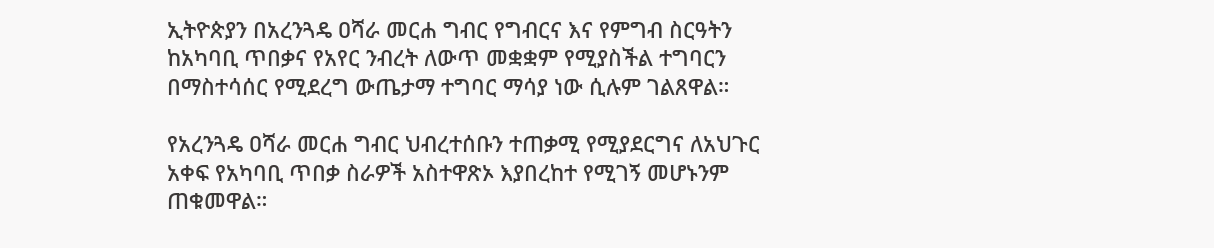ኢትዮጵያን በአረንጓዴ ዐሻራ መርሐ ግብር የግብርና እና የምግብ ስርዓትን ከአካባቢ ጥበቃና የአየር ንብረት ለውጥ መቋቋም የሚያስችል ተግባርን በማስተሳሰር የሚደረግ ውጤታማ ተግባር ማሳያ ነው ሲሉም ገልጸዋል።

የአረንጓዴ ዐሻራ መርሐ ግብር ህብረተሰቡን ተጠቃሚ የሚያደርግና ለአህጉር አቀፍ የአካባቢ ጥበቃ ስራዎች አስተዋጽኦ እያበረከተ የሚገኝ መሆኑንም ጠቁመዋል።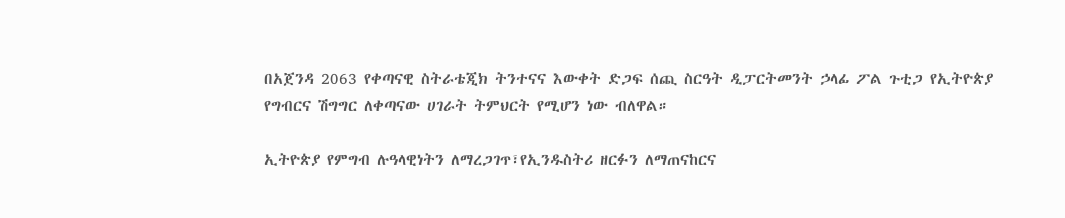በአጀንዳ 2063 የቀጣናዊ ስትራቴጂክ ትንተናና እውቀት ድጋፍ ሰጪ ስርዓት ዲፓርትመንት ኃላፊ ፖል ጉቲጋ የኢትዮጵያ የግብርና ሽግግር ለቀጣናው ሀገራት ትምህርት የሚሆን ነው ብለዋል።

ኢትዮጵያ የምግብ ሉዓላዊነትን ለማረጋገጥ፣የኢንዱስትሪ ዘርፉን ለማጠናከርና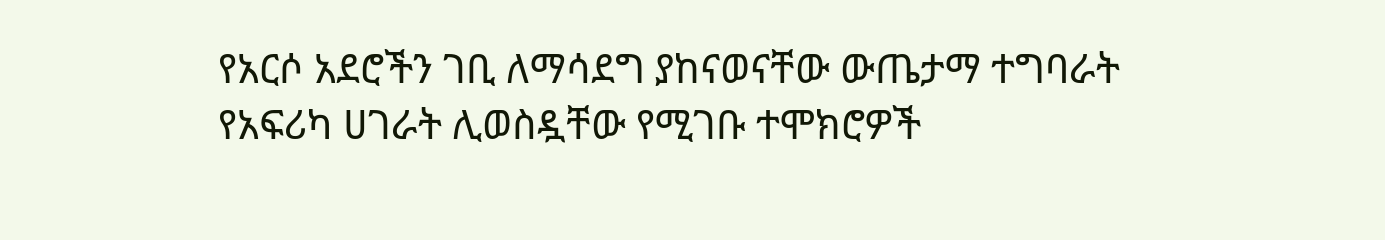የአርሶ አደሮችን ገቢ ለማሳደግ ያከናወናቸው ውጤታማ ተግባራት የአፍሪካ ሀገራት ሊወስዷቸው የሚገቡ ተሞክሮዎች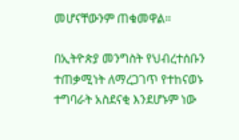መሆናቸውንም ጠቁመዋል።

በኢትዮጵያ መንግስት የህብረተሰቡን ተጠቃሚነት ለማረጋገጥ የተከናወኑ ተግባራት አስደናቂ እንደሆኑም ነው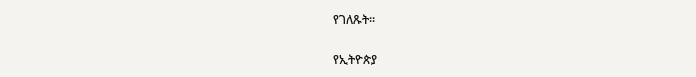የገለጹት።

የኢትዮጵያ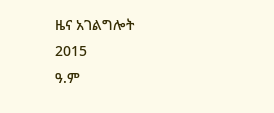ዜና አገልግሎት
2015
ዓ.ም